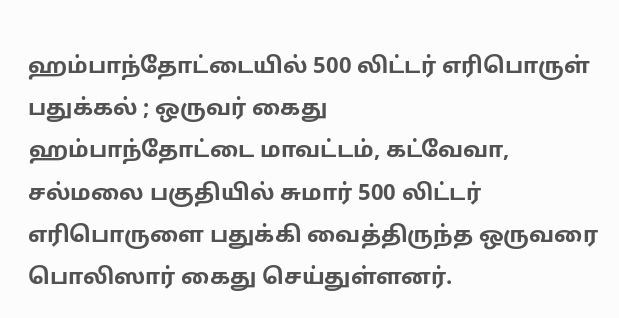ஹம்பாந்தோட்டையில் 500 லிட்டர் எரிபொருள் பதுக்கல் ; ஒருவர் கைது
ஹம்பாந்தோட்டை மாவட்டம், கட்வேவா, சல்மலை பகுதியில் சுமார் 500 லிட்டர் எரிபொருளை பதுக்கி வைத்திருந்த ஒருவரை பொலிஸார் கைது செய்துள்ளனர்.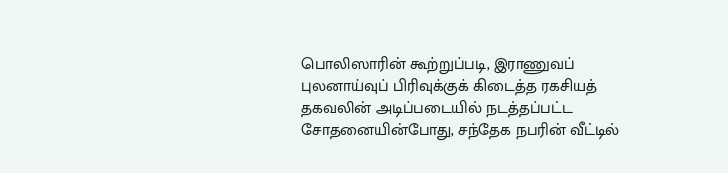பொலிஸாரின் கூற்றுப்படி, இராணுவப் புலனாய்வுப் பிரிவுக்குக் கிடைத்த ரகசியத் தகவலின் அடிப்படையில் நடத்தப்பட்ட சோதனையின்போது, சந்தேக நபரின் வீட்டில்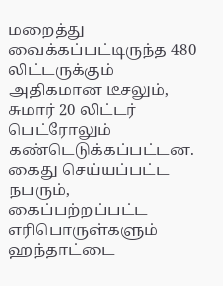மறைத்து வைக்கப்பட்டிருந்த 480 லிட்டருக்கும் அதிகமான டீசலும், சுமார் 20 லிட்டர் பெட்ரோலும் கண்டெடுக்கப்பட்டன.
கைது செய்யப்பட்ட நபரும், கைப்பற்றப்பட்ட எரிபொருள்களும் ஹந்தாட்டை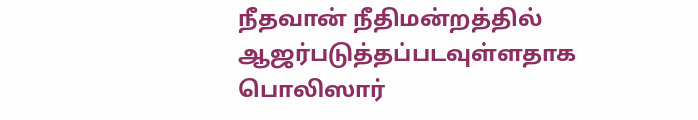நீதவான் நீதிமன்றத்தில் ஆஜர்படுத்தப்படவுள்ளதாக பொலிஸார்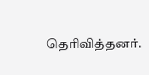தெரிவித்தனர்.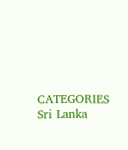CATEGORIES Sri Lanka